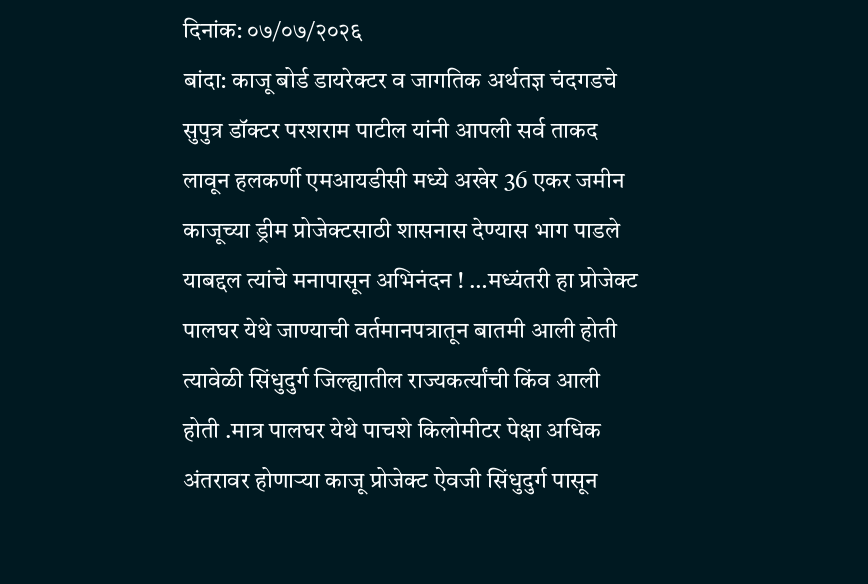दिनांक: ०७/०७/२०२६
बांदा: काजू बोर्ड डायरेक्टर व जागतिक अर्थतज्ञ चंदगडचे सुपुत्र डॉक्टर परशराम पाटील यांनी आपली सर्व ताकद लावून हलकर्णी एमआयडीसी मध्ये अखेर 36 एकर जमीन काजूच्या ड्रीम प्रोजेक्टसाठी शासनास देण्यास भाग पाडले याबद्दल त्यांचे मनापासून अभिनंदन ! …मध्यंतरी हा प्रोजेक्ट पालघर येथे जाण्याची वर्तमानपत्रातून बातमी आली होती त्यावेळी सिंधुदुर्ग जिल्ह्यातील राज्यकर्त्यांची किंव आली होती .मात्र पालघर येथे पाचशे किलोमीटर पेक्षा अधिक अंतरावर होणाऱ्या काजू प्रोजेक्ट ऐवजी सिंधुदुर्ग पासून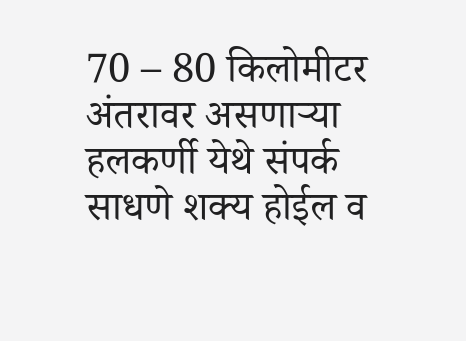70 – 80 किलोमीटर अंतरावर असणाऱ्या हलकर्णी येथे संपर्क साधणे शक्य होईल व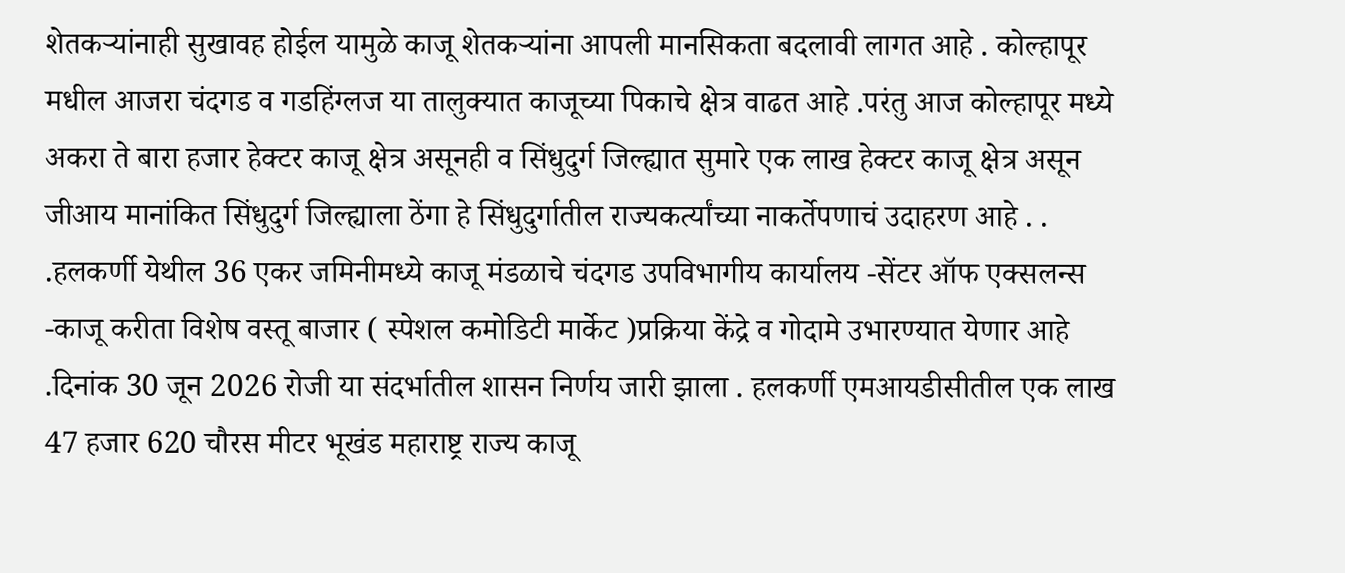शेतकऱ्यांनाही सुखावह होईल यामुळे काजू शेतकऱ्यांना आपली मानसिकता बदलावी लागत आहे . कोल्हापूर मधील आजरा चंदगड व गडहिंग्लज या तालुक्यात काजूच्या पिकाचे क्षेत्र वाढत आहे .परंतु आज कोल्हापूर मध्ये अकरा ते बारा हजार हेक्टर काजू क्षेत्र असूनही व सिंधुदुर्ग जिल्ह्यात सुमारे एक लाख हेक्टर काजू क्षेत्र असून जीआय मानांकित सिंधुदुर्ग जिल्ह्याला ठेंगा हे सिंधुदुर्गातील राज्यकर्त्यांच्या नाकर्तेपणाचं उदाहरण आहे . . .हलकर्णी येथील 36 एकर जमिनीमध्ये काजू मंडळाचे चंदगड उपविभागीय कार्यालय -सेंटर ऑफ एक्सलन्स -काजू करीता विशेष वस्तू बाजार ( स्पेशल कमोडिटी मार्केट )प्रक्रिया केंद्रे व गोदामे उभारण्यात येणार आहे .दिनांक 30 जून 2026 रोजी या संदर्भातील शासन निर्णय जारी झाला . हलकर्णी एमआयडीसीतील एक लाख 47 हजार 620 चौरस मीटर भूखंड महाराष्ट्र राज्य काजू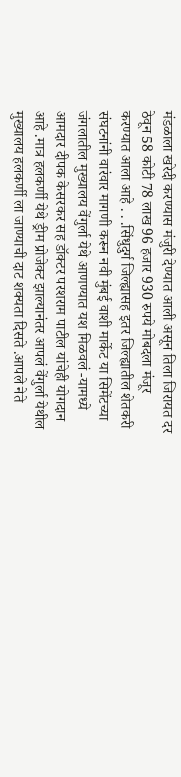मंडळाला खरेदी करण्यास मंजुरी देण्यात आली असून तिला जिरायत दर ठेवून 58 कोटी 78 लाख 96 हजार 930 रुपये मोबदला मंजूर करण्यात आला आहे . . .सिंधुदुर्ग जिल्ह्यासह इतर जिल्ह्यातील शेतकरी संघटनांनी वारंवार मागणी करून नवी मुंबई वाशी मार्केट या सिमेंटच्या जंगलातील मुख्यालय वेंगुर्ला येथे आणण्यात यश मिळवलं -यामध्ये आमदार दीपक केसरकर सह डॉक्टर परशराम पाटील यांचेही योगदान आहे .मात्र हलकर्णी येथे ड्रीम प्रोजेक्ट झाल्यानंतर आपलं वेंगुर्ला येथील मुख्यालय हलकर्णी ला जाण्याची दाट शक्यता दिसते .आपले नेते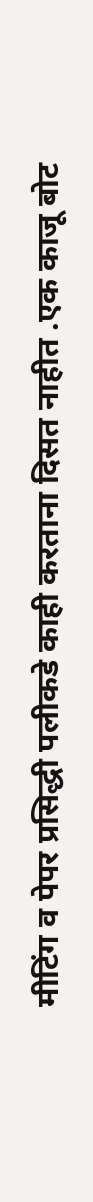मीटिंग व पेपर प्रसिद्धी पलीकडे काही करताना दिसत नाहीत .एक काजू बोट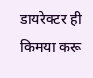डायरेक्टर ही किमया करू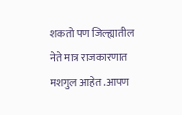शकतो पण जिल्ह्यातील नेते मात्र राजकारणात मशगुल आहेत .आपण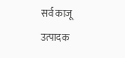सर्व काजू उत्पादक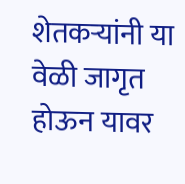शेतकऱ्यांनी या वेळी जागृत होऊन यावर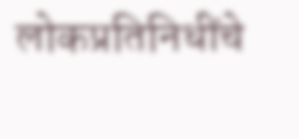लोकप्रतिनिधींचे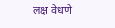लक्ष वेधणे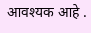आवश्यक आहे .